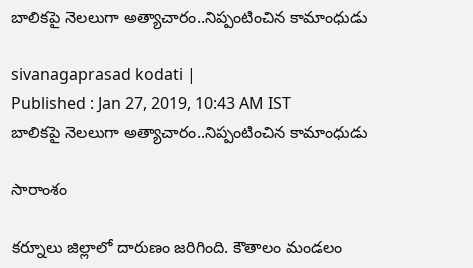బాలికపై నెలలుగా అత్యాచారం..నిప్పంటించిన కామాంధుడు

sivanagaprasad kodati |
Published : Jan 27, 2019, 10:43 AM IST
బాలికపై నెలలుగా అత్యాచారం..నిప్పంటించిన కామాంధుడు

సారాంశం

కర్నూలు జిల్లాలో దారుణం జరిగింది. కౌతాలం మండలం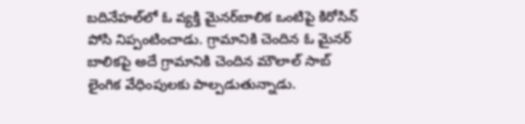బదినేహల్‌లో ఓ వ్యక్తి మైనర్‌బాలిక ఒంటిపై కిరోసిన్ పోసి నిప్పంటించాడు. గ్రామానికి చెందిన ఓ మైనర్ బాలికపై అదే గ్రామానికి చెందిన మౌలాల్ సాబ్ లైంగిక వేధింపులకు పాల్పడుతున్నాడు.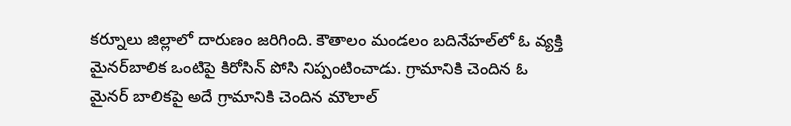కర్నూలు జిల్లాలో దారుణం జరిగింది. కౌతాలం మండలం బదినేహల్‌లో ఓ వ్యక్తి మైనర్‌బాలిక ఒంటిపై కిరోసిన్ పోసి నిప్పంటించాడు. గ్రామానికి చెందిన ఓ మైనర్ బాలికపై అదే గ్రామానికి చెందిన మౌలాల్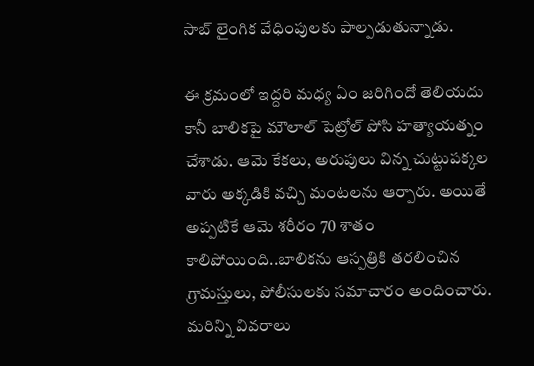సాబ్ లైంగిక వేధింపులకు పాల్పడుతున్నాడు.

ఈ క్రమంలో ఇద్దరి మధ్య ఏం జరిగిందో తెలియదు కానీ బాలికపై మౌలాల్ పెట్రోల్ పోసి హత్యాయత్నం చేశాడు. ఆమె కేకలు, అరుపులు విన్న చుట్టుపక్కల వారు అక్కడికి వచ్చి మంటలను ఆర్పారు. అయితే అప్పటికే ఆమె శరీరం 70 శాతం కాలిపోయింది..బాలికను ఆస్పత్రికి తరలించిన గ్రామస్తులు, పోలీసులకు సమాచారం అందించారు. మరిన్ని వివరాలు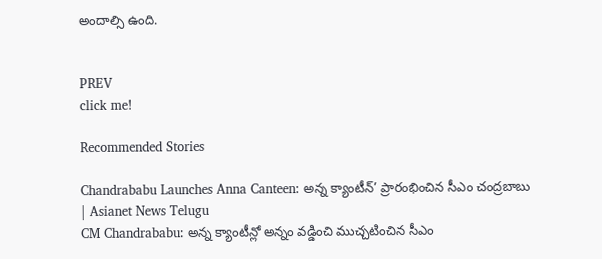అందాల్సి ఉంది.


PREV
click me!

Recommended Stories

Chandrababu Launches Anna Canteen: అన్న క్యాంటీన్’ ప్రారంభించిన సీఎం చంద్రబాబు | Asianet News Telugu
CM Chandrababu: అన్న క్యాంటీన్లో అన్నం వడ్డించి ముచ్చటించిన సీఎం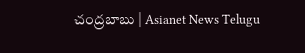చంద్రబాబు | Asianet News Telugu